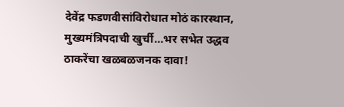देवेंद्र फडणवीसांविरोधात मोठं कारस्थान, मुख्यमंत्रिपदाची खुर्ची…भर सभेत उद्धव ठाकरेंचा खळबळजनक दावा!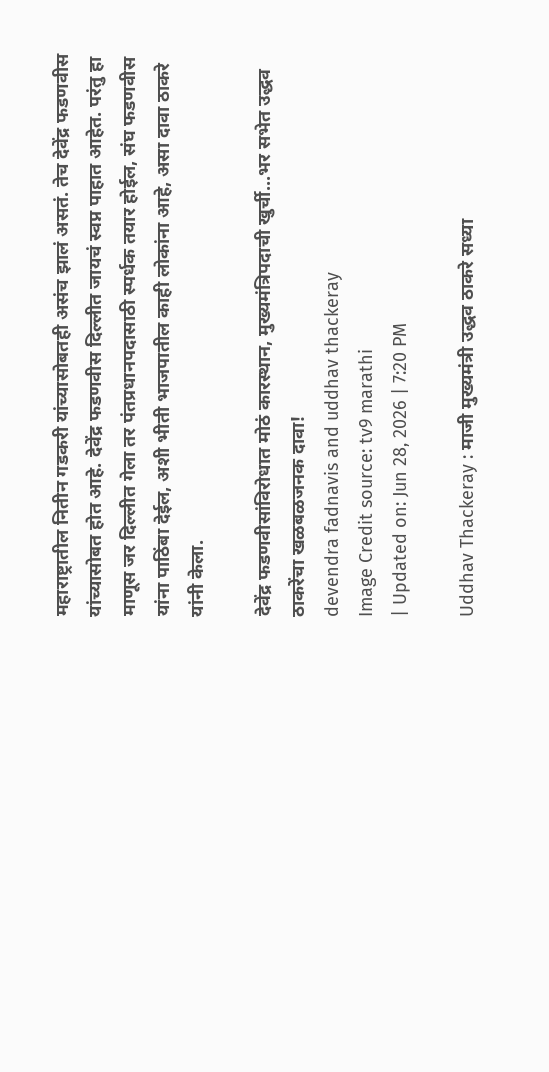महाराष्ट्रातील नितीन गडकरी यांच्यासोबतही असंच झालं असतं. तेच देवेंद्र फडणवीस यांच्यासोबत होत आहे. देवेंद्र फडणवीस दिल्लीत जायचं स्वप्न पाहात आहेत. परंतु हा माणूस जर दिल्लीत गेला तर पंतप्रधानपदासाठी स्पर्धक तयार होईल, संघ फडणवीस यांना पाठिंबा देईल, अशी भीती भाजपातील काही लोकांना आहे, असा दावा ठाकरे यांनी केला.

देवेंद्र फडणवीसांविरोधात मोठं कारस्थान, मुख्यमंत्रिपदाची खुर्ची...भर सभेत उद्धव ठाकरेंचा खळबळजनक दावा!
devendra fadnavis and uddhav thackeray
Image Credit source: tv9 marathi
| Updated on: Jun 28, 2026 | 7:20 PM

Uddhav Thackeray : माजी मुख्यमंत्री उद्धव ठाकरे सध्या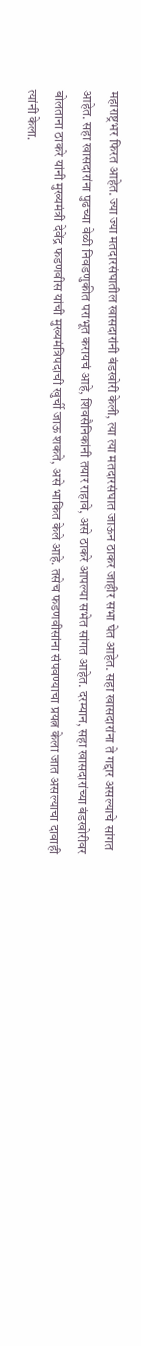महाराष्ट्रभर फिरत आहेत. ज्या ज्या मतदारसंघातील खासदारांनी बंडखोरी केली, त्या त्या मतदारसंघात जाऊन ठाकर जाहीर सभा घेत आहेत. सहा खासदारांना ते गद्दार असल्याचे सांगत आहेत. सहा खासदारांना पुढच्या वेळी निवडणुकीत पराभूत करायचं आहे, शिवसैनिकांनी तयार राहावे, असे ठाकरे आपल्या सभेत सांगत आहेत. दरम्यान, सहा खासदारांच्या बंडखोरीवर बोलताना ठाकरे यांनी मुख्यमंत्री देवेंद्र फडणवीस यांची मुख्यमंत्रिपदाची खुर्ची जाऊ शकते, असे भाकित केले आहे. तसेच फडणवीसांना संपवण्याचा प्रयत्न केला जात असल्याचा दावाही त्यांनी केला.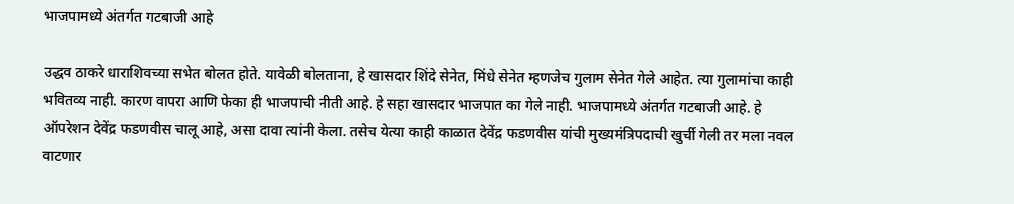भाजपामध्ये अंतर्गत गटबाजी आहे

उद्धव ठाकरे धाराशिवच्या सभेत बोलत होते. यावेळी बोलताना, हे खासदार शिंदे सेनेत, मिंधे सेनेत म्हणजेच गुलाम सेनेत गेले आहेत. त्या गुलामांचा काही भवितव्य नाही. कारण वापरा आणि फेका ही भाजपाची नीती आहे. हे सहा खासदार भाजपात का गेले नाही. भाजपामध्ये अंतर्गत गटबाजी आहे. हे ऑपरेशन देवेंद्र फडणवीस चालू आहे, असा दावा त्यांनी केला. तसेच येत्या काही काळात देवेंद्र फडणवीस यांची मुख्यमंत्रिपदाची खुर्ची गेली तर मला नवल वाटणार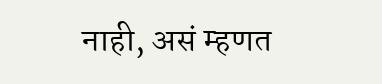नाही, असं म्हणत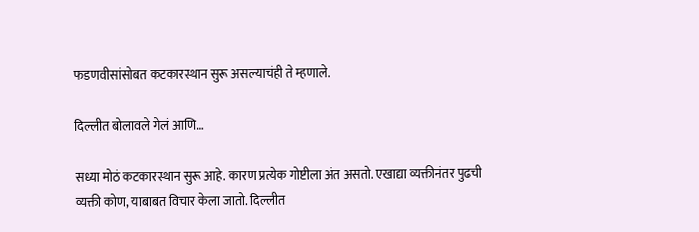फडणवीसांसोबत कटकारस्थान सुरू असल्याचंही ते म्हणाले.

दिल्लीत बोलावले गेलं आणि…

सध्या मोठं कटकारस्थान सुरू आहे. कारण प्रत्येक गोष्टीला अंत असतो. एखाद्या व्यक्तीनंतर पुढची व्यक्ती कोण, याबाबत विचार केला जातो. दिल्लीत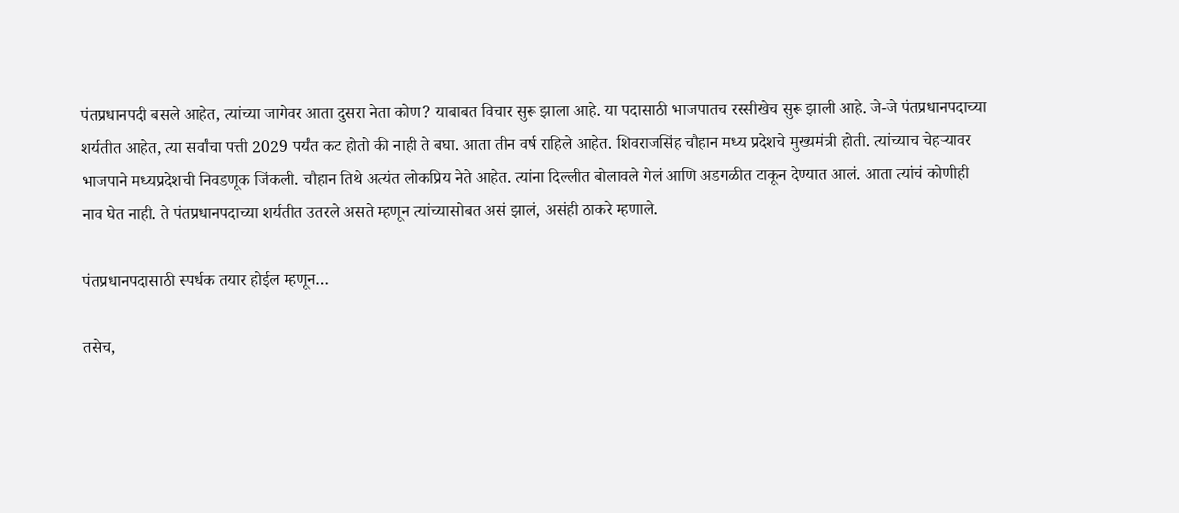पंतप्रधानपदी बसले आहेत, त्यांच्या जागेवर आता दुसरा नेता कोण? याबाबत विचार सुरू झाला आहे. या पदासाठी भाजपातच रस्सीखेच सुरू झाली आहे. जे-जे पंतप्रधानपदाच्या शर्यतीत आहेत, त्या सर्वांचा पत्ती 2029 पर्यंत कट होतो की नाही ते बघा. आता तीन वर्ष राहिले आहेत. शिवराजसिंह चौहान मध्य प्रदेशचे मुख्यमंत्री होती. त्यांच्याच चेहऱ्यावर भाजपाने मध्यप्रदेशची निवडणूक जिंकली. चौहान तिथे अत्यंत लोकप्रिय नेते आहेत. त्यांना दिल्लीत बोलावले गेलं आणि अडगळीत टाकून देण्यात आलं. आता त्यांचं कोणीही नाव घेत नाही. ते पंतप्रधानपदाच्या शर्यतीत उतरले असते म्हणून त्यांच्यासोबत असं झालं, असंही ठाकरे म्हणाले.

पंतप्रधानपदासाठी स्पर्धक तयार होईल म्हणून…

तसेच,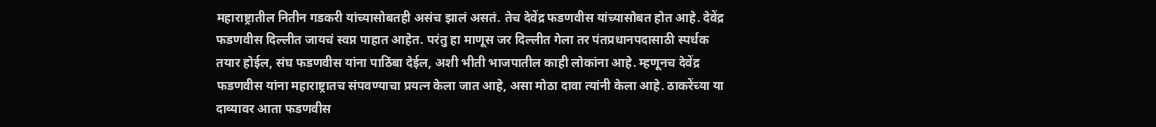महाराष्ट्रातील नितीन गडकरी यांच्यासोबतही असंच झालं असतं. तेच देवेंद्र फडणवीस यांच्यासोबत होत आहे. देवेंद्र फडणवीस दिल्लीत जायचं स्वप्न पाहात आहेत. परंतु हा माणूस जर दिल्लीत गेला तर पंतप्रधानपदासाठी स्पर्धक तयार होईल, संघ फडणवीस यांना पाठिंबा देईल, अशी भीती भाजपातील काही लोकांना आहे. म्हणूनच देवेंद्र फडणवीस यांना महाराष्ट्रातच संपवण्याचा प्रयत्न केला जात आहे, असा मोठा दावा त्यांनी केला आहे. ठाकरेंच्या या दाव्यावर आता फडणवीस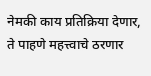नेमकी काय प्रतिक्रिया देणार, ते पाहणे महत्त्वाचे ठरणार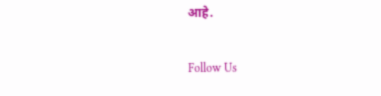आहे.

Follow Us